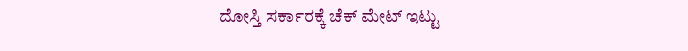ದೋಸ್ತಿ ಸರ್ಕಾರಕ್ಕೆ ಚೆಕ್ ಮೇಟ್ ಇಟ್ಟು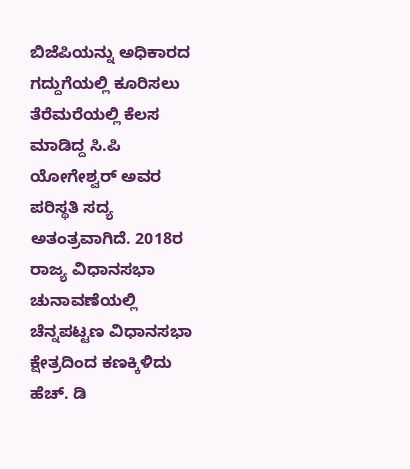ಬಿಜೆಪಿಯನ್ನು ಅಧಿಕಾರದ ಗದ್ದುಗೆಯಲ್ಲಿ ಕೂರಿಸಲು ತೆರೆಮರೆಯಲ್ಲಿ ಕೆಲಸ ಮಾಡಿದ್ದ ಸಿ.ಪಿ ಯೋಗೇಶ್ವರ್ ಅವರ ಪರಿಸ್ಥತಿ ಸದ್ಯ ಅತಂತ್ರವಾಗಿದೆ. 2018ರ ರಾಜ್ಯ ವಿಧಾನಸಭಾ ಚುನಾವಣೆಯಲ್ಲಿ ಚೆನ್ನಪಟ್ಟಣ ವಿಧಾನಸಭಾ ಕ್ಷೇತ್ರದಿಂದ ಕಣಕ್ಕಿಳಿದು ಹೆಚ್. ಡಿ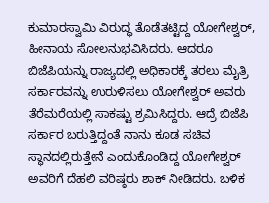ಕುಮಾರಸ್ವಾಮಿ ವಿರುದ್ಧ ತೊಡೆತಟ್ಟಿದ್ದ ಯೋಗೇಶ್ವರ್, ಹೀನಾಯ ಸೋಲನುಭವಿಸಿದರು. ಆದರೂ ಬಿಜೆಪಿಯನ್ನು ರಾಜ್ಯದಲ್ಲಿ ಅಧಿಕಾರಕ್ಕೆ ತರಲು ಮೈತ್ರಿ ಸರ್ಕಾರವನ್ನು ಉರುಳಿಸಲು ಯೋಗೇಶ್ವರ್ ಅವರು ತೆರೆಮರೆಯಲ್ಲಿ ಸಾಕಷ್ಟು ಶ್ರಮಿಸಿದ್ದರು. ಆದ್ರೆ ಬಿಜೆಪಿ ಸರ್ಕಾರ ಬರುತ್ತಿದ್ದಂತೆ ನಾನು ಕೂಡ ಸಚಿವ ಸ್ಥಾನದಲ್ಲಿರುತ್ತೇನೆ ಎಂದುಕೊಂಡಿದ್ದ ಯೋಗೇಶ್ವರ್ ಅವರಿಗೆ ದೆಹಲಿ ವರಿಷ್ಠರು ಶಾಕ್ ನೀಡಿದರು. ಬಳಿಕ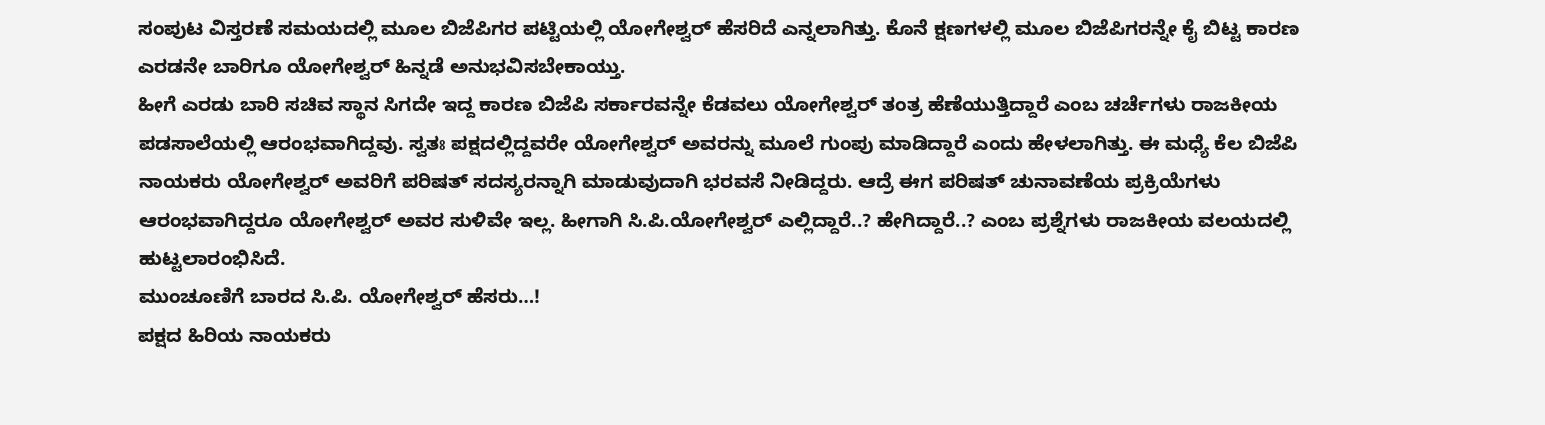ಸಂಪುಟ ವಿಸ್ತರಣೆ ಸಮಯದಲ್ಲಿ ಮೂಲ ಬಿಜೆಪಿಗರ ಪಟ್ಟಿಯಲ್ಲಿ ಯೋಗೇಶ್ವರ್ ಹೆಸರಿದೆ ಎನ್ನಲಾಗಿತ್ತು. ಕೊನೆ ಕ್ಷಣಗಳಲ್ಲಿ ಮೂಲ ಬಿಜೆಪಿಗರನ್ನೇ ಕೈ ಬಿಟ್ಟ ಕಾರಣ ಎರಡನೇ ಬಾರಿಗೂ ಯೋಗೇಶ್ವರ್ ಹಿನ್ನಡೆ ಅನುಭವಿಸಬೇಕಾಯ್ತು.
ಹೀಗೆ ಎರಡು ಬಾರಿ ಸಚಿವ ಸ್ಥಾನ ಸಿಗದೇ ಇದ್ದ ಕಾರಣ ಬಿಜೆಪಿ ಸರ್ಕಾರವನ್ನೇ ಕೆಡವಲು ಯೋಗೇಶ್ವರ್ ತಂತ್ರ ಹೆಣೆಯುತ್ತಿದ್ದಾರೆ ಎಂಬ ಚರ್ಚೆಗಳು ರಾಜಕೀಯ ಪಡಸಾಲೆಯಲ್ಲಿ ಆರಂಭವಾಗಿದ್ದವು. ಸ್ವತಃ ಪಕ್ಷದಲ್ಲಿದ್ದವರೇ ಯೋಗೇಶ್ವರ್ ಅವರನ್ನು ಮೂಲೆ ಗುಂಪು ಮಾಡಿದ್ದಾರೆ ಎಂದು ಹೇಳಲಾಗಿತ್ತು. ಈ ಮಧ್ಯೆ ಕೆಲ ಬಿಜೆಪಿ ನಾಯಕರು ಯೋಗೇಶ್ವರ್ ಅವರಿಗೆ ಪರಿಷತ್ ಸದಸ್ಯರನ್ನಾಗಿ ಮಾಡುವುದಾಗಿ ಭರವಸೆ ನೀಡಿದ್ದರು. ಆದ್ರೆ ಈಗ ಪರಿಷತ್ ಚುನಾವಣೆಯ ಪ್ರಕ್ರಿಯೆಗಳು ಆರಂಭವಾಗಿದ್ದರೂ ಯೋಗೇಶ್ವರ್ ಅವರ ಸುಳಿವೇ ಇಲ್ಲ. ಹೀಗಾಗಿ ಸಿ.ಪಿ.ಯೋಗೇಶ್ವರ್ ಎಲ್ಲಿದ್ದಾರೆ..? ಹೇಗಿದ್ದಾರೆ..? ಎಂಬ ಪ್ರಶ್ನೆಗಳು ರಾಜಕೀಯ ವಲಯದಲ್ಲಿ ಹುಟ್ಟಲಾರಂಭಿಸಿದೆ.
ಮುಂಚೂಣಿಗೆ ಬಾರದ ಸಿ.ಪಿ. ಯೋಗೇಶ್ವರ್ ಹೆಸರು…!
ಪಕ್ಷದ ಹಿರಿಯ ನಾಯಕರು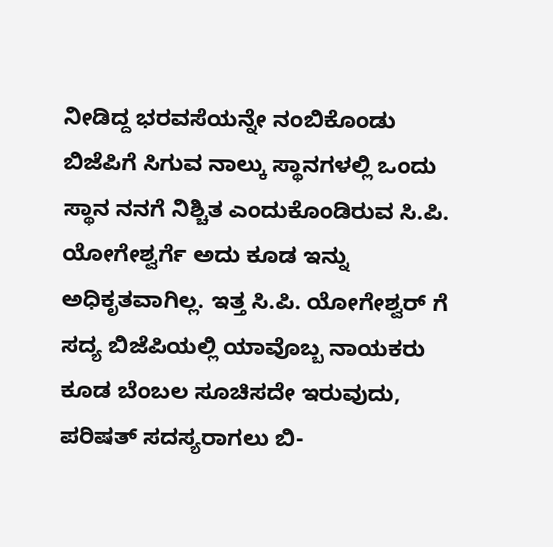ನೀಡಿದ್ದ ಭರವಸೆಯನ್ನೇ ನಂಬಿಕೊಂಡು ಬಿಜೆಪಿಗೆ ಸಿಗುವ ನಾಲ್ಕು ಸ್ಥಾನಗಳಲ್ಲಿ ಒಂದು ಸ್ಥಾನ ನನಗೆ ನಿಶ್ಚಿತ ಎಂದುಕೊಂಡಿರುವ ಸಿ.ಪಿ. ಯೋಗೇಶ್ವರ್ಗೆ ಅದು ಕೂಡ ಇನ್ನು ಅಧಿಕೃತವಾಗಿಲ್ಲ. ಇತ್ತ ಸಿ.ಪಿ. ಯೋಗೇಶ್ವರ್ ಗೆ ಸದ್ಯ ಬಿಜೆಪಿಯಲ್ಲಿ ಯಾವೊಬ್ಬ ನಾಯಕರು ಕೂಡ ಬೆಂಬಲ ಸೂಚಿಸದೇ ಇರುವುದು, ಪರಿಷತ್ ಸದಸ್ಯರಾಗಲು ಬಿ-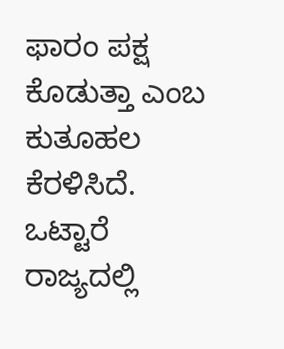ಫಾರಂ ಪಕ್ಷ ಕೊಡುತ್ತಾ ಎಂಬ ಕುತೂಹಲ ಕೆರಳಿಸಿದೆ.
ಒಟ್ಟಾರೆ ರಾಜ್ಯದಲ್ಲಿ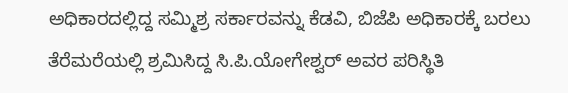ಅಧಿಕಾರದಲ್ಲಿದ್ದ ಸಮ್ಮಿಶ್ರ ಸರ್ಕಾರವನ್ನು ಕೆಡವಿ, ಬಿಜೆಪಿ ಅಧಿಕಾರಕ್ಕೆ ಬರಲು ತೆರೆಮರೆಯಲ್ಲಿ ಶ್ರಮಿಸಿದ್ದ ಸಿ.ಪಿ.ಯೋಗೇಶ್ವರ್ ಅವರ ಪರಿಸ್ಥಿತಿ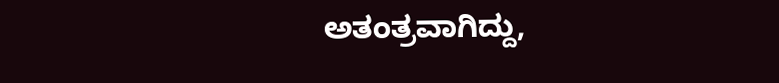ಅತಂತ್ರವಾಗಿದ್ದು,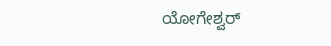ಯೋಗೇಶ್ವರ್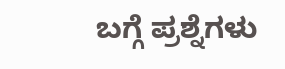ಬಗ್ಗೆ ಪ್ರಶ್ನೆಗಳು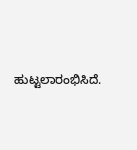ಹುಟ್ಟಲಾರಂಭಿಸಿದೆ.